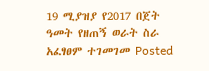19 ሚያዝያ የ2017 በጀት ዓመት የዘጠኝ ወራት ስራ አፈፃፀም ተገመገመ Posted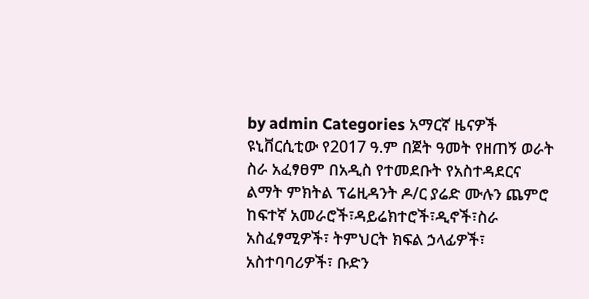by admin Categories አማርኛ ዜናዎች ዩኒቨርሲቲው የ2017 ዓ.ም በጀት ዓመት የዘጠኝ ወራት ስራ አፈፃፀም በአዲስ የተመደቡት የአስተዳደርና ልማት ምክትል ፕሬዚዳንት ዶ/ር ያሬድ ሙሉን ጨምሮ ከፍተኛ አመራሮች፣ዳይሬክተሮች፣ዲኖች፣ስራ አስፈፃሚዎች፣ ትምህርት ክፍል ኃላፊዎች፣ አስተባባሪዎች፣ ቡድን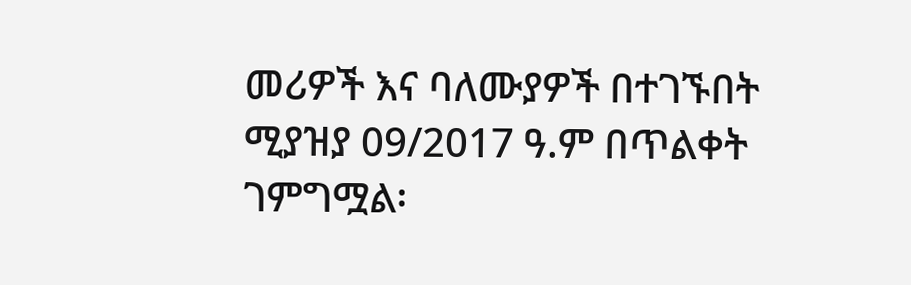መሪዎች እና ባለሙያዎች በተገኙበት ሚያዝያ 09/2017 ዓ.ም በጥልቀት ገምግሟል፡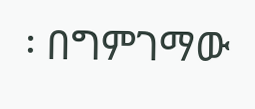፡ በግምገማው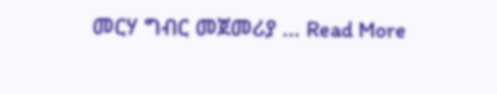መርሃ ግብር መጀመሪያ … Read More